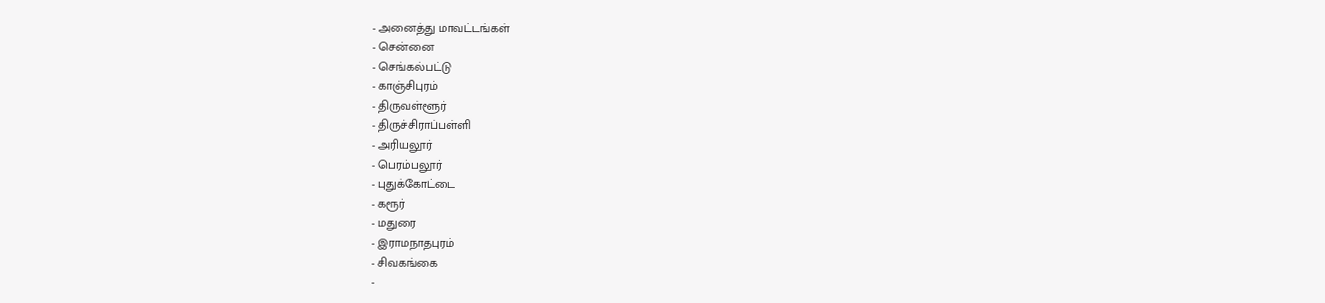- அனைத்து மாவட்டங்கள்
- சென்னை
- செங்கல்பட்டு
- காஞ்சிபுரம்
- திருவள்ளூர்
- திருச்சிராப்பள்ளி
- அரியலூர்
- பெரம்பலூர்
- புதுக்கோட்டை
- கரூர்
- மதுரை
- இராமநாதபுரம்
- சிவகங்கை
-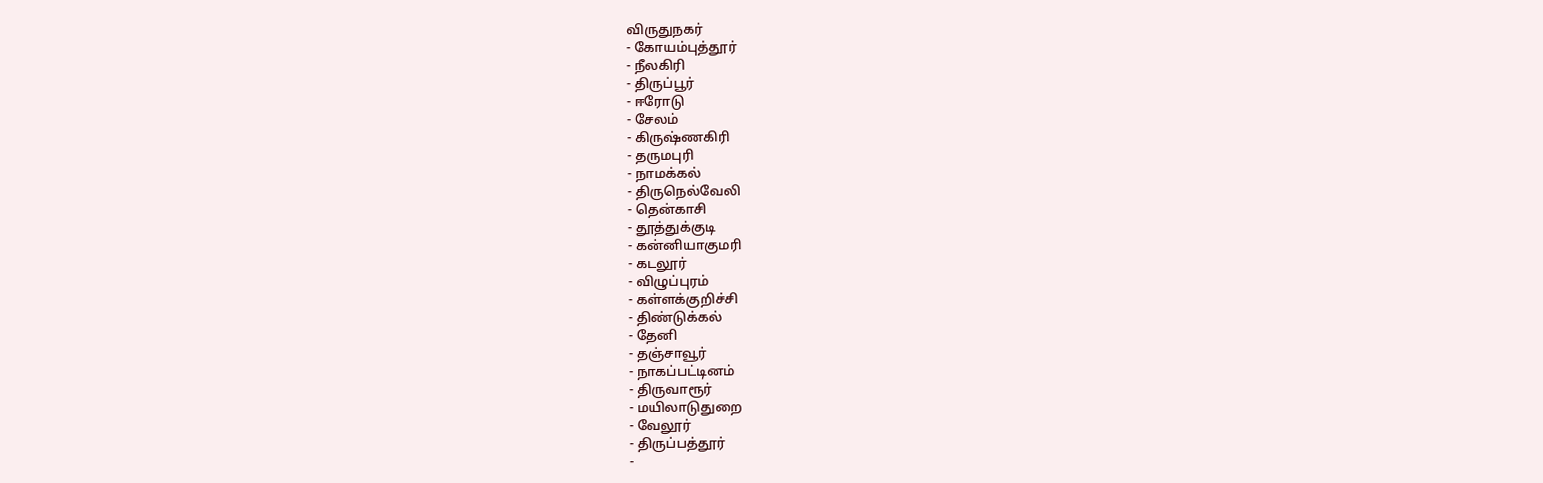விருதுநகர்
- கோயம்புத்தூர்
- நீலகிரி
- திருப்பூர்
- ஈரோடு
- சேலம்
- கிருஷ்ணகிரி
- தருமபுரி
- நாமக்கல்
- திருநெல்வேலி
- தென்காசி
- தூத்துக்குடி
- கன்னியாகுமரி
- கடலூர்
- விழுப்புரம்
- கள்ளக்குறிச்சி
- திண்டுக்கல்
- தேனி
- தஞ்சாவூர்
- நாகப்பட்டினம்
- திருவாரூர்
- மயிலாடுதுறை
- வேலூர்
- திருப்பத்தூர்
-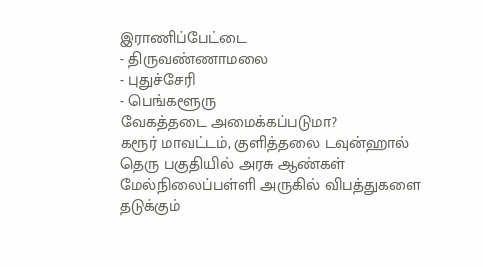இராணிப்பேட்டை
- திருவண்ணாமலை
- புதுச்சேரி
- பெங்களூரு
வேகத்தடை அமைக்கப்படுமா?
கரூர் மாவட்டம், குளித்தலை டவுன்ஹால் தெரு பகுதியில் அரசு ஆண்கள் மேல்நிலைப்பள்ளி அருகில் விபத்துகளை தடுக்கும்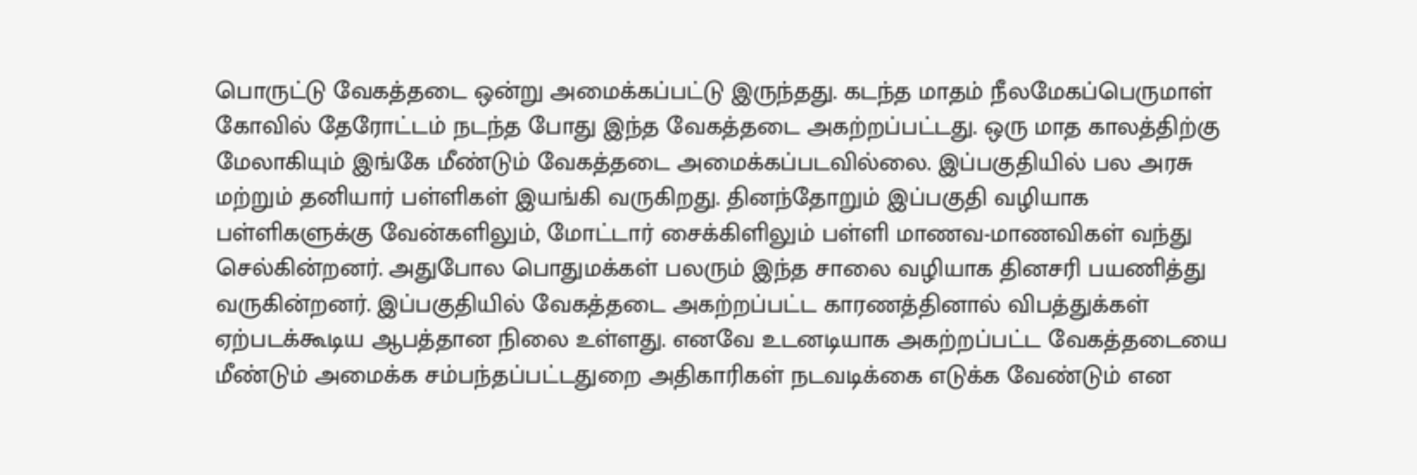பொருட்டு வேகத்தடை ஒன்று அமைக்கப்பட்டு இருந்தது. கடந்த மாதம் நீலமேகப்பெருமாள் கோவில் தேரோட்டம் நடந்த போது இந்த வேகத்தடை அகற்றப்பட்டது. ஒரு மாத காலத்திற்கு மேலாகியும் இங்கே மீண்டும் வேகத்தடை அமைக்கப்படவில்லை. இப்பகுதியில் பல அரசு மற்றும் தனியார் பள்ளிகள் இயங்கி வருகிறது. தினந்தோறும் இப்பகுதி வழியாக பள்ளிகளுக்கு வேன்களிலும், மோட்டார் சைக்கிளிலும் பள்ளி மாணவ-மாணவிகள் வந்து செல்கின்றனர். அதுபோல பொதுமக்கள் பலரும் இந்த சாலை வழியாக தினசரி பயணித்து வருகின்றனர். இப்பகுதியில் வேகத்தடை அகற்றப்பட்ட காரணத்தினால் விபத்துக்கள் ஏற்படக்கூடிய ஆபத்தான நிலை உள்ளது. எனவே உடனடியாக அகற்றப்பட்ட வேகத்தடையை மீண்டும் அமைக்க சம்பந்தப்பட்டதுறை அதிகாரிகள் நடவடிக்கை எடுக்க வேண்டும் என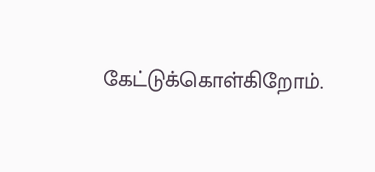கேட்டுக்கொள்கிறோம்.